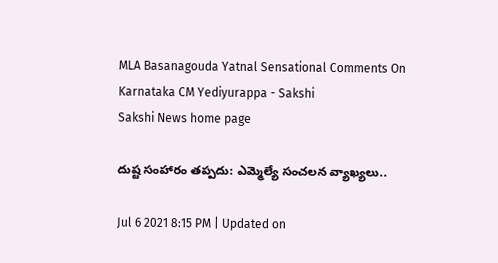MLA Basanagouda Yatnal Sensational Comments On Karnataka CM Yediyurappa - Sakshi
Sakshi News home page

దుష్ట సంహారం తప్పదు: ఎమ్మెల్యే సంచలన వ్యాఖ్యలు..

Jul 6 2021 8:15 PM | Updated on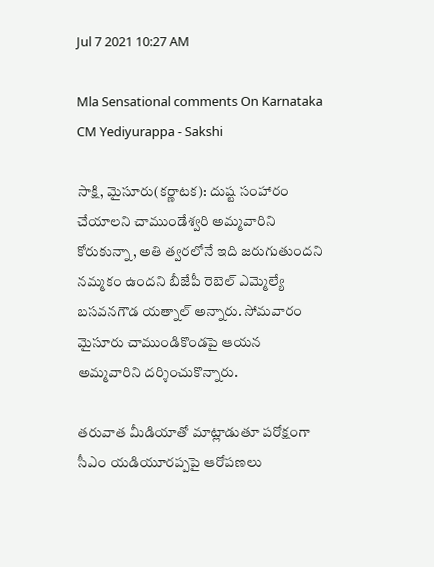Jul 7 2021 10:27 AM

Mla Sensational comments On Karnataka CM Yediyurappa - Sakshi

సాక్షి, మైసూరు(కర్ణాటక): దుష్ట సంహారం చేయాలని చాముండేశ్వరి అమ్మవారిని కోరుకున్నా, అతి త్వరలోనే ఇది జరుగుతుందని నమ్మకం ఉందని బీజేపీ రెబెల్‌ ఎమ్మెల్యే బసవనగౌడ యత్నాల్‌ అన్నారు. సోమవారం మైసూరు చాముండికొండపై ఆయన అమ్మవారిని దర్శించుకొన్నారు.

తరువాత మీడియాతో మాట్లాడుతూ పరోక్షంగా సీఎం యడియూరప్పపై ఆరోపణలు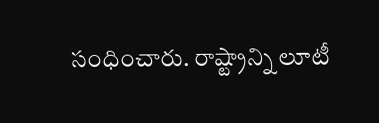సంధించారు. రాష్ట్రాన్ని లూటీ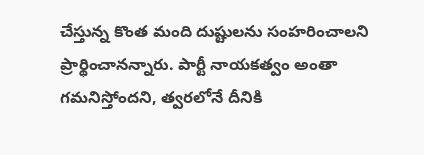చేస్తున్న కొంత మంది దుష్టులను సంహరించాలని ప్రార్థించానన్నారు. పార్టీ నాయకత్వం అంతా గమనిస్తోందని, త్వరలోనే దీనికి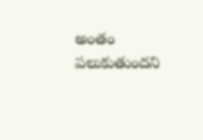అంతం పలుకుతుందని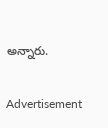అన్నారు.

Advertisement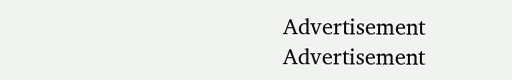Advertisement
Advertisement